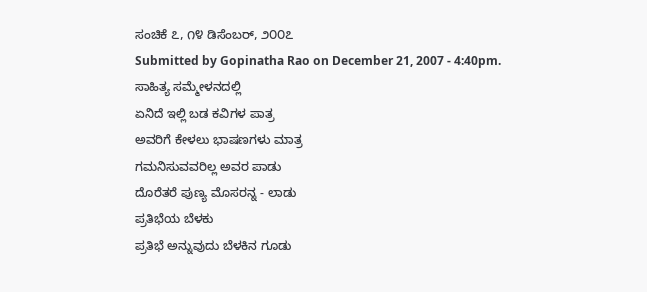ಸಂಚಿಕೆ ೭, ೧೪ ಡಿಸೆಂಬರ್, ೨೦೦೭
Submitted by Gopinatha Rao on December 21, 2007 - 4:40pm.
ಸಾಹಿತ್ಯ ಸಮ್ಮೇಳನದಲ್ಲಿ
ಏನಿದೆ ಇಲ್ಲಿ ಬಡ ಕವಿಗಳ ಪಾತ್ರ
ಅವರಿಗೆ ಕೇಳಲು ಭಾಷಣಗಳು ಮಾತ್ರ
ಗಮನಿಸುವವರಿಲ್ಲ ಅವರ ಪಾಡು
ದೊರೆತರೆ ಪುಣ್ಯ ಮೊಸರನ್ನ - ಲಾಡು
ಪ್ರತಿಭೆಯ ಬೆಳಕು
ಪ್ರತಿಭೆ ಅನ್ನುವುದು ಬೆಳಕಿನ ಗೂಡು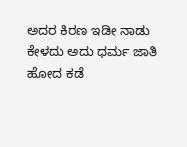ಅದರ ಕಿರಣ ಇಡೀ ನಾಡು
ಕೇಳದು ಅದು ಧರ್ಮ ಜಾತಿ
ಹೋದ ಕಡೆ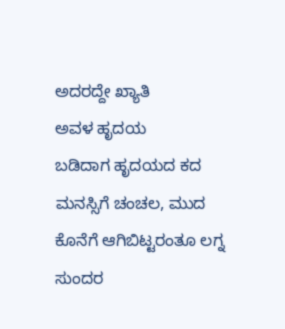ಅದರದ್ದೇ ಖ್ಯಾತಿ
ಅವಳ ಹೃದಯ
ಬಡಿದಾಗ ಹೃದಯದ ಕದ
ಮನಸ್ಸಿಗೆ ಚಂಚಲ, ಮುದ
ಕೊನೆಗೆ ಆಗಿಬಿಟ್ಟರಂತೂ ಲಗ್ನ
ಸುಂದರ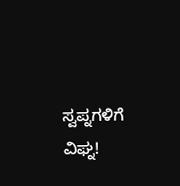ಸ್ವಪ್ನಗಳಿಗೆ ವಿಘ್ನ!